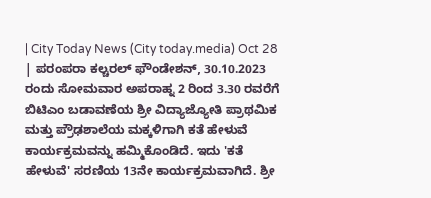| City Today News (City today.media) Oct 28 | ಪರಂಪರಾ ಕಲ್ಚರಲ್ ಫೌಂಡೇಶನ್, 30.10.2023 ರಂದು ಸೋಮವಾರ ಅಪರಾಹ್ನ 2 ರಿಂದ 3.30 ರವರೆಗೆ ಬಿಟಿಎಂ ಬಡಾವಣೆಯ ಶ್ರೀ ವಿದ್ಯಾಜ್ಯೋತಿ ಪ್ರಾಥಮಿಕ ಮತ್ತು ಪ್ರೌಢಶಾಲೆಯ ಮಕ್ಕಳಿಗಾಗಿ ಕತೆ ಹೇಳುವೆ ಕಾರ್ಯಕ್ರಮವನ್ನು ಹಮ್ಮಿಕೊಂಡಿದೆ. ಇದು 'ಕತೆ ಹೇಳುವೆ' ಸರಣಿಯ 13ನೇ ಕಾರ್ಯಕ್ರಮವಾಗಿದೆ. ಶ್ರೀ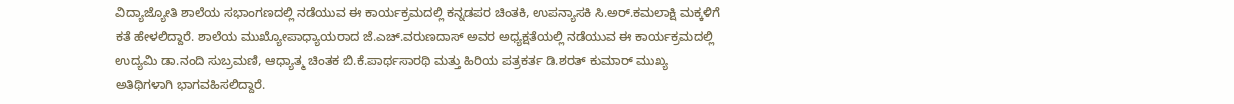ವಿದ್ಯಾಜ್ಯೋತಿ ಶಾಲೆಯ ಸಭಾಂಗಣದಲ್ಲಿ ನಡೆಯುವ ಈ ಕಾರ್ಯಕ್ರಮದಲ್ಲಿ ಕನ್ನಡಪರ ಚಿಂತಕಿ, ಉಪನ್ಯಾಸಕಿ ಸಿ.ಅರ್.ಕಮಲಾಕ್ಷಿ ಮಕ್ಕಳಿಗೆ ಕತೆ ಹೇಳಲಿದ್ದಾರೆ. ಶಾಲೆಯ ಮುಖ್ಯೋಪಾಧ್ಯಾಯರಾದ ಜೆ.ಎಚ್.ವರುಣದಾಸ್ ಅವರ ಅಧ್ಯಕ್ಷತೆಯಲ್ಲಿ ನಡೆಯುವ ಈ ಕಾರ್ಯಕ್ರಮದಲ್ಲಿ ಉದ್ಯಮಿ ಡಾ.ನಂದಿ ಸುಬ್ರಮಣಿ, ಆಧ್ಯಾತ್ಮ ಚಿಂತಕ ಬಿ.ಕೆ.ಪಾರ್ಥಸಾರಥಿ ಮತ್ತು ಹಿರಿಯ ಪತ್ರಕರ್ತ ಡಿ.ಶರತ್ ಕುಮಾರ್ ಮುಖ್ಯ ಅತಿಥಿಗಳಾಗಿ ಭಾಗವಹಿಸಲಿದ್ದಾರೆ.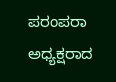ಪರಂಪರಾ ಅಧ್ಯಕ್ಷರಾದ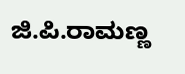ಜಿ.ಪಿ.ರಾಮಣ್ಣ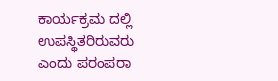ಕಾರ್ಯಕ್ರಮ ದಲ್ಲಿ ಉಪಸ್ಥಿತರಿರುವರು ಎಂದು ಪರಂಪರಾ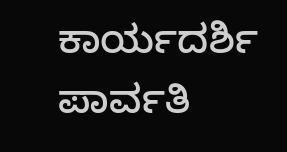ಕಾರ್ಯದರ್ಶಿ ಪಾರ್ವತಿ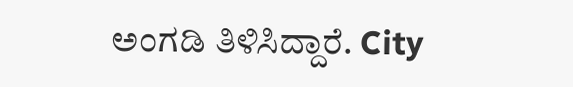ಅಂಗಡಿ ತಿಳಿಸಿದ್ದಾರೆ. City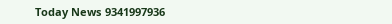Today News 9341997936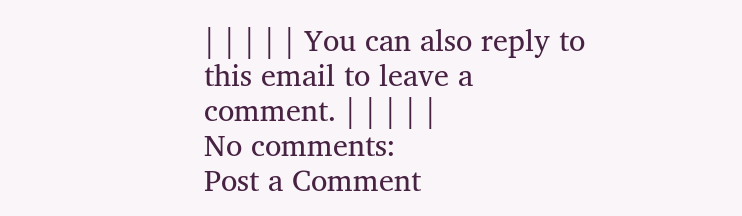| | | | | You can also reply to this email to leave a comment. | | | | |
No comments:
Post a Comment